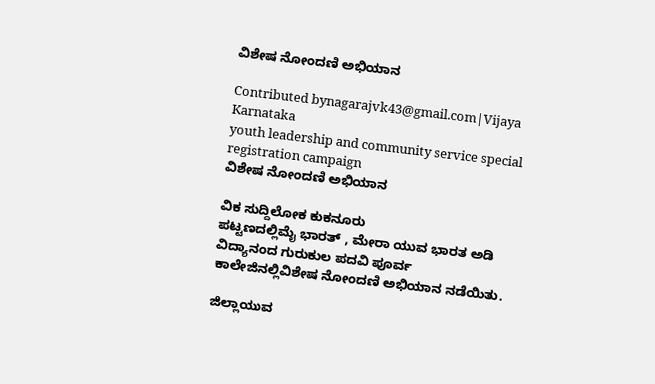ವಿಶೇಷ ನೋಂದಣಿ ಅಭಿಯಾನ

Contributed bynagarajvk43@gmail.com|Vijaya Karnataka
youth leadership and community service special registration campaign
ವಿಶೇಷ ನೋಂದಣಿ ಅಭಿಯಾನ

ವಿಕ ಸುದ್ದಿಲೋಕ ಕುಕನೂರು
ಪಟ್ಟಣದಲ್ಲಿಮೈ ಭಾರತ್ , ಮೇರಾ ಯುವ ಭಾರತ ಅಡಿ ವಿದ್ಯಾನಂದ ಗುರುಕುಲ ಪದವಿ ಪೂರ್ವ ಕಾಲೇಜಿನಲ್ಲಿವಿಶೇಷ ನೋಂದಣಿ ಅಭಿಯಾನ ನಡೆಯಿತು.

ಜಿಲ್ಲಾಯುವ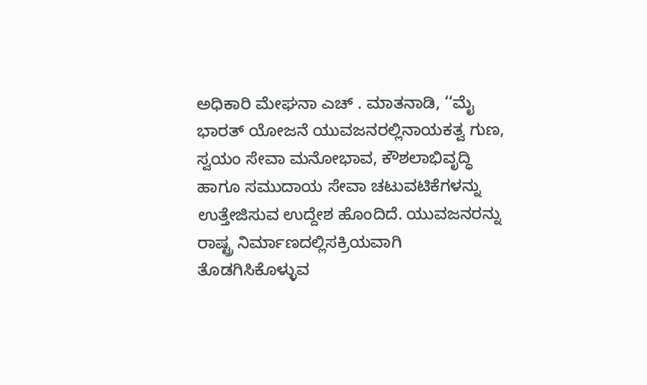ಅಧಿಕಾರಿ ಮೇಘನಾ ಎಚ್ . ಮಾತನಾಡಿ, ‘‘ಮೈ ಭಾರತ್ ಯೋಜನೆ ಯುವಜನರಲ್ಲಿನಾಯಕತ್ವ ಗುಣ, ಸ್ವಯಂ ಸೇವಾ ಮನೋಭಾವ, ಕೌಶಲಾಭಿವೃದ್ಧಿ ಹಾಗೂ ಸಮುದಾಯ ಸೇವಾ ಚಟುವಟಿಕೆಗಳನ್ನು ಉತ್ತೇಜಿಸುವ ಉದ್ದೇಶ ಹೊಂದಿದೆ. ಯುವಜನರನ್ನು ರಾಷ್ಟ್ರ ನಿರ್ಮಾಣದಲ್ಲಿಸಕ್ರಿಯವಾಗಿ ತೊಡಗಿಸಿಕೊಳ್ಳುವ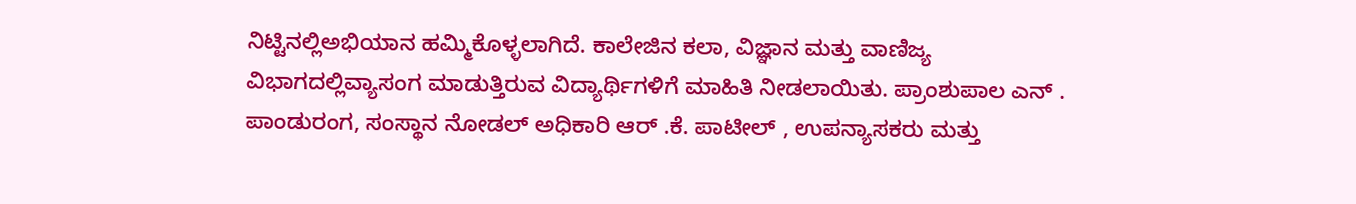ನಿಟ್ಟಿನಲ್ಲಿಅಭಿಯಾನ ಹಮ್ಮಿಕೊಳ್ಳಲಾಗಿದೆ. ಕಾಲೇಜಿನ ಕಲಾ, ವಿಜ್ಞಾನ ಮತ್ತು ವಾಣಿಜ್ಯ ವಿಭಾಗದಲ್ಲಿವ್ಯಾಸಂಗ ಮಾಡುತ್ತಿರುವ ವಿದ್ಯಾರ್ಥಿಗಳಿಗೆ ಮಾಹಿತಿ ನೀಡಲಾಯಿತು. ಪ್ರಾಂಶುಪಾಲ ಎನ್ . ಪಾಂಡುರಂಗ, ಸಂಸ್ಥಾನ ನೋಡಲ್ ಅಧಿಕಾರಿ ಆರ್ .ಕೆ. ಪಾಟೀಲ್ , ಉಪನ್ಯಾಸಕರು ಮತ್ತು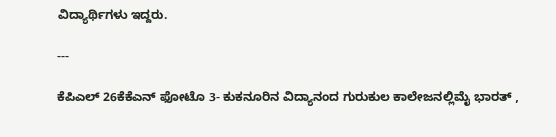ವಿದ್ಯಾರ್ಥಿಗಳು ಇದ್ದರು.

---

ಕೆಪಿಎಲ್ 26ಕೆಕೆಎನ್ ಫೋಟೊ 3- ಕುಕನೂರಿನ ವಿದ್ಯಾನಂದ ಗುರುಕುಲ ಕಾಲೇಜನಲ್ಲಿಮೈ ಭಾರತ್ ,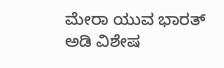ಮೇರಾ ಯುವ ಭಾರತ್ ಅಡಿ ವಿಶೇಷ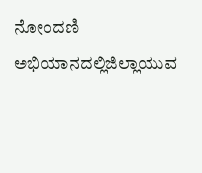ನೋಂದಣಿ ಅಭಿಯಾನದಲ್ಲಿಜಿಲ್ಲಾಯುವ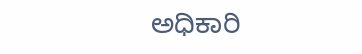ಅಧಿಕಾರಿ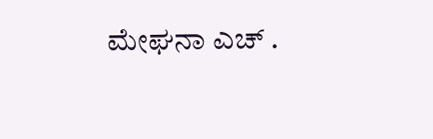ಮೇಘನಾ ಎಚ್ .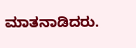ಮಾತನಾಡಿದರು.